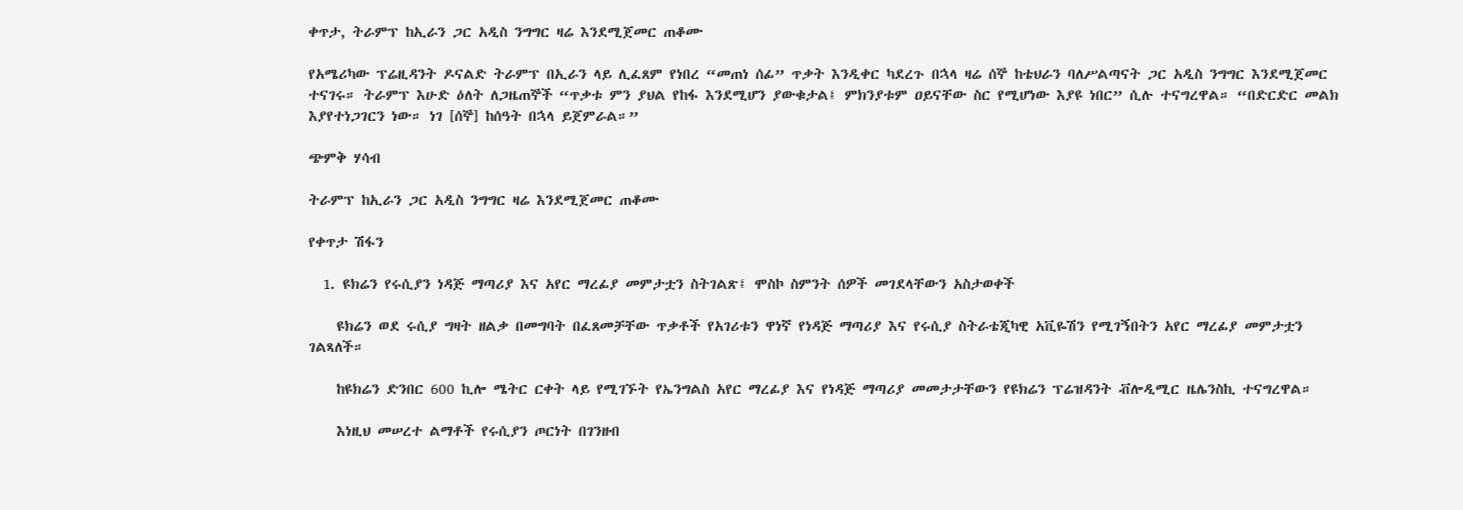ቀጥታ, ትራምፕ ከኢራን ጋር አዲስ ንግግር ዛሬ እንደሚጀመር ጠቆሙ

የአሜሪካው ፕሬዚዳንት ዶናልድ ትራምፕ በኢራን ላይ ሊፈጸም የነበረ “መጠነ ሰፊ” ጥቃት እንዲቀር ካደረጉ በኋላ ዛሬ ሰኞ ከቴህራን ባለሥልጣናት ጋር አዲስ ንግግር እንደሚጀመር ተናገሩ። ትራምፕ እሁድ ዕለት ለጋዜጠኞች “ጥቃቱ ምን ያህል የከፋ እንደሚሆን ያውቁታል፤ ምክንያቱም ዐይናቸው ስር የሚሆነው እያዩ ነበር” ሲሉ ተናግረዋል። “በድርድር መልክ እያየተነጋገርን ነው። ነገ [ሰኞ] ከሰዓት በኋላ ይጀምራል።”

ጭምቅ ሃሳብ

ትራምፕ ከኢራን ጋር አዲስ ንግግር ዛሬ እንደሚጀመር ጠቆሙ

የቀጥታ ሽፋን

  1. ዩክሬን የሩሲያን ነዳጅ ማጣሪያ እና አየር ማረፊያ መምታቷን ስትገልጽ፤ ሞስኮ ስምንት ሰዎች መገደላቸውን አስታወቀች

    ዩክሬን ወደ ሩሲያ ግዛት ዘልቃ በመግባት በፈጸመቻቸው ጥቃቶች የአገሪቱን ዋነኛ የነዳጅ ማጣሪያ እና የሩሲያ ስትራቴጂካዊ አቪዬሽን የሚገኝበትን አየር ማረፊያ መምታቷን ገልጻለች።

    ከዩክሬን ድንበር 600 ኪሎ ሜትር ርቀት ላይ የሚገኙት የኤንግልስ አየር ማረፊያ እና የነዳጅ ማጣሪያ መመታታቸውን የዩክሬን ፕሬዝዳንት ቭሎዲሚር ዜሌንስኪ ተናግረዋል።

    እነዚህ መሠረተ ልማቶች የሩሲያን ጦርነት በገንዘብ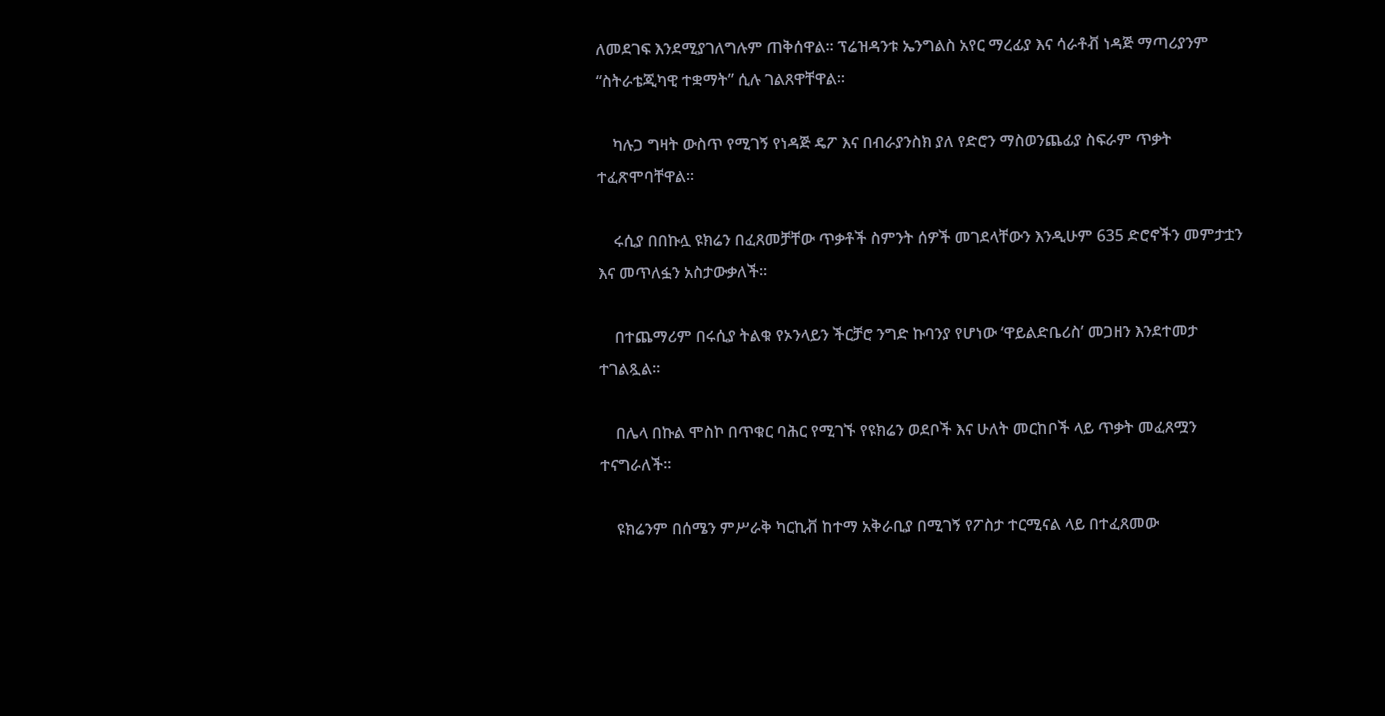ለመደገፍ እንደሚያገለግሉም ጠቅሰዋል። ፕሬዝዳንቱ ኤንግልስ አየር ማረፊያ እና ሳራቶቭ ነዳጅ ማጣሪያንም “ስትራቴጂካዊ ተቋማት” ሲሉ ገልጸዋቸዋል።

    ካሉጋ ግዛት ውስጥ የሚገኝ የነዳጅ ዴፖ እና በብራያንስክ ያለ የድሮን ማስወንጨፊያ ስፍራም ጥቃት ተፈጽሞባቸዋል።

    ሩሲያ በበኩሏ ዩክሬን በፈጸመቻቸው ጥቃቶች ስምንት ሰዎች መገደላቸውን እንዲሁም 635 ድሮኖችን መምታቷን እና መጥለፏን አስታውቃለች።

    በተጨማሪም በሩሲያ ትልቁ የኦንላይን ችርቻሮ ንግድ ኩባንያ የሆነው ‘ዋይልድቤሪስ’ መጋዘን እንደተመታ ተገልጿል።

    በሌላ በኩል ሞስኮ በጥቁር ባሕር የሚገኙ የዩክሬን ወደቦች እና ሁለት መርከቦች ላይ ጥቃት መፈጸሟን ተናግራለች።

    ዩክሬንም በሰሜን ምሥራቅ ካርኪቭ ከተማ አቅራቢያ በሚገኝ የፖስታ ተርሚናል ላይ በተፈጸመው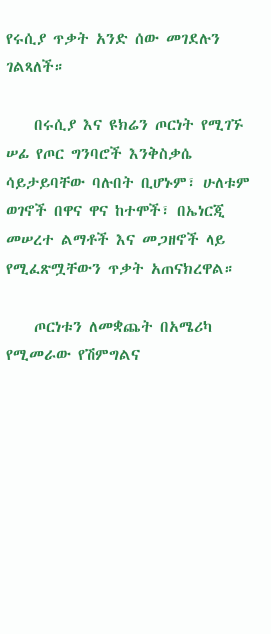የሩሲያ ጥቃት አንድ ሰው መገደሉን ገልጻለች።

    በሩሲያ እና ዩክሬን ጦርነት የሚገኙ ሠፊ የጦር ግንባሮች እንቅስቃሴ ሳይታይባቸው ባሉበት ቢሆኑም፣ ሁለቱም ወገኖች በዋና ዋና ከተሞች፣ በኤነርጂ መሠረተ ልማቶች እና መጋዘኖች ላይ የሚፈጽሟቸውን ጥቃት አጠናክረዋል።

    ጦርነቱን ለመቋጨት በአሜሪካ የሚመራው የሽምግልና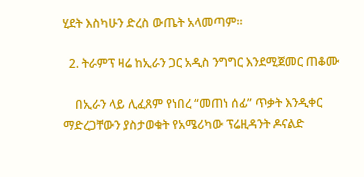ሂደት እስካሁን ድረስ ውጤት አላመጣም።

  2. ትራምፕ ዛሬ ከኢራን ጋር አዲስ ንግግር እንደሚጀመር ጠቆሙ

    በኢራን ላይ ሊፈጸም የነበረ “መጠነ ሰፊ” ጥቃት እንዲቀር ማድረጋቸውን ያስታወቁት የአሜሪካው ፕሬዚዳንት ዶናልድ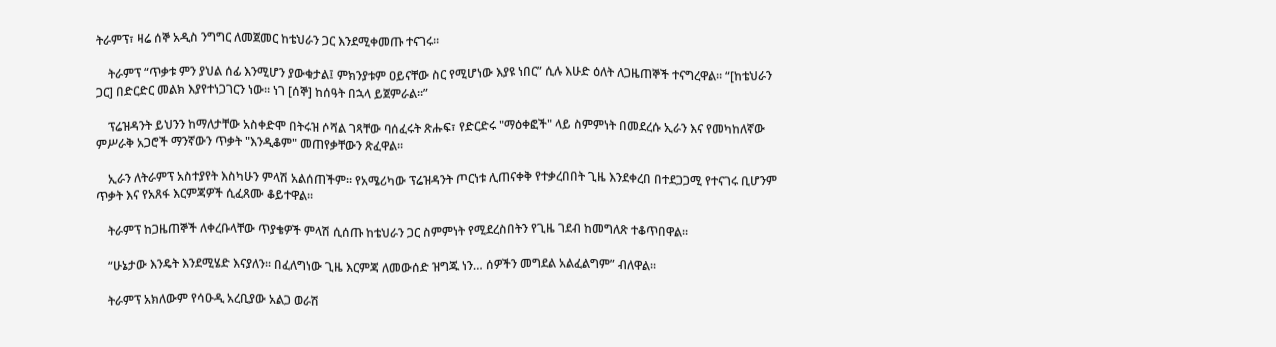ትራምፕ፣ ዛሬ ሰኞ አዲስ ንግግር ለመጀመር ከቴህራን ጋር እንደሚቀመጡ ተናገሩ።

    ትራምፕ “ጥቃቱ ምን ያህል ሰፊ እንሚሆን ያውቁታል፤ ምክንያቱም ዐይናቸው ስር የሚሆነው እያዩ ነበር” ሲሉ እሁድ ዕለት ለጋዜጠኞች ተናግረዋል። “[ከቴህራን ጋር] በድርድር መልክ እያየተነጋገርን ነው። ነገ [ሰኞ] ከሰዓት በኋላ ይጀምራል።”

    ፕሬዝዳንት ይህንን ከማለታቸው አስቀድሞ በትሩዝ ሶሻል ገጻቸው ባሰፈሩት ጽሑፍ፣ የድርድሩ "ማዕቀፎች" ላይ ስምምነት በመደረሱ ኢራን እና የመካከለኛው ምሥራቅ አጋሮች ማንኛውን ጥቃት "እንዲቆም" መጠየቃቸውን ጽፈዋል።

    ኢራን ለትራምፕ አስተያየት እስካሁን ምላሽ አልሰጠችም። የአሜሪካው ፕሬዝዳንት ጦርነቱ ሊጠናቀቅ የተቃረበበት ጊዜ እንደቀረበ በተደጋጋሚ የተናገሩ ቢሆንም ጥቃት እና የአጸፋ እርምጃዎች ሲፈጸሙ ቆይተዋል።

    ትራምፕ ከጋዜጠኞች ለቀረቡላቸው ጥያቄዎች ምላሽ ሲሰጡ ከቴህራን ጋር ስምምነት የሚደረስበትን የጊዜ ገደብ ከመግለጽ ተቆጥበዋል።

    “ሁኔታው እንዴት እንደሚሄድ እናያለን። በፈለግነው ጊዜ እርምጃ ለመውሰድ ዝግጁ ነን… ሰዎችን መግደል አልፈልግም” ብለዋል።

    ትራምፕ አክለውም የሳዑዲ አረቢያው አልጋ ወራሽ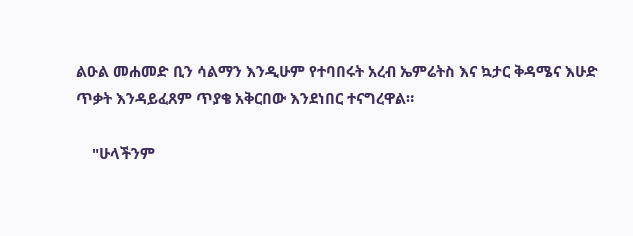ልዑል መሐመድ ቢን ሳልማን እንዲሁም የተባበሩት አረብ ኤምሬትስ እና ኳታር ቅዳሜና እሁድ ጥቃት እንዳይፈጸም ጥያቄ አቅርበው እንደነበር ተናግረዋል።

    "ሁላችንም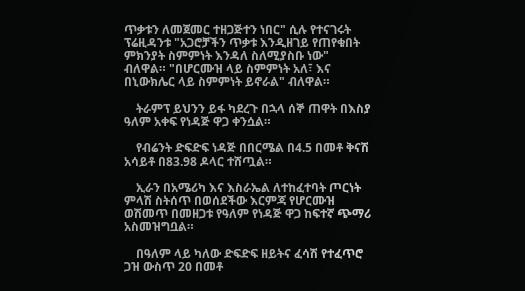ጥቃቱን ለመጀመር ተዘጋጅተን ነበር" ሲሉ የተናገሩት ፕሬዚዳንቱ "አጋሮቻችን ጥቃቱ እንዲዘገይ የጠየቁበት ምክንያት ስምምነት እንዳለ ስለሚያስቡ ነው" ብለዋል። "በሆርሙዝ ላይ ስምምነት አለ፣ እና በኒውክሌር ላይ ስምምነት ይኖራል" ብለዋል።

    ትራምፕ ይህንን ይፋ ካደረጉ በኋላ ሰኞ ጠዋት በእስያ ዓለም አቀፍ የነዳጅ ዋጋ ቀንሷል።

    የብሬንት ድፍድፍ ነዳጅ በበርሜል በ4.5 በመቶ ቅናሽ አሳይቶ በ83.98 ዶላር ተሸጧል።

    ኢራን በአሜሪካ እና እስራኤል ለተከፈተባት ጦርነት ምላሽ ስትሰጥ በወሰደችው እርምጃ የሆርሙዝ ወሽመጥ በመዘጋቱ የዓለም የነዳጅ ዋጋ ከፍተኛ ጭማሪ አስመዝግቧል።

    በዓለም ላይ ካለው ድፍድፍ ዘይትና ፈሳሽ የተፈጥሮ ጋዝ ውስጥ 20 በመቶ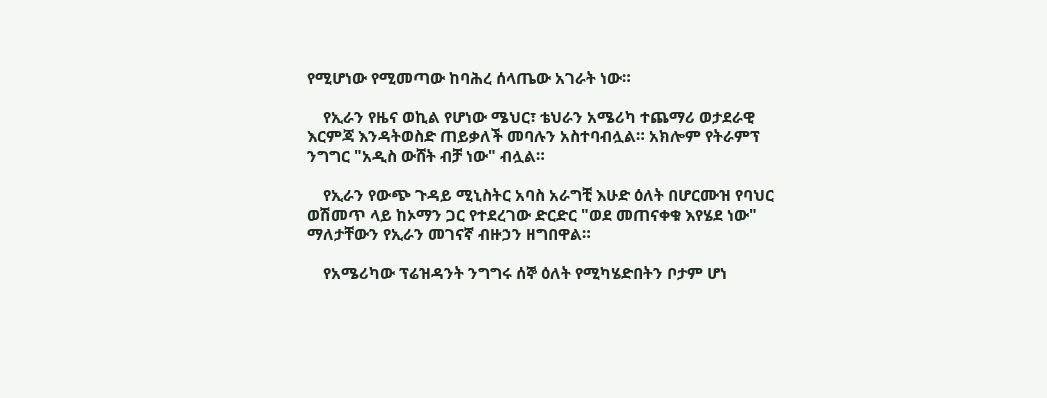የሚሆነው የሚመጣው ከባሕረ ሰላጤው አገራት ነው።

    የኢራን የዜና ወኪል የሆነው ሜህር፣ ቴህራን አሜሪካ ተጨማሪ ወታደራዊ እርምጃ እንዳትወስድ ጠይቃለች መባሉን አስተባብሏል። አክሎም የትራምፕ ንግግር "አዲስ ውሸት ብቻ ነው" ብሏል።

    የኢራን የውጭ ጉዳይ ሚኒስትር አባስ አራግቺ እሁድ ዕለት በሆርሙዝ የባህር ወሽመጥ ላይ ከኦማን ጋር የተደረገው ድርድር "ወደ መጠናቀቁ እየሄደ ነው" ማለታቸውን የኢራን መገናኛ ብዙኃን ዘግበዋል።

    የአሜሪካው ፕሬዝዳንት ንግግሩ ሰኞ ዕለት የሚካሄድበትን ቦታም ሆነ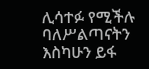ሊሳተፉ የሚችሉ ባለሥልጣናትን እስካሁን ይፋ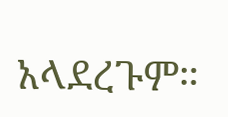አላደረጉም።